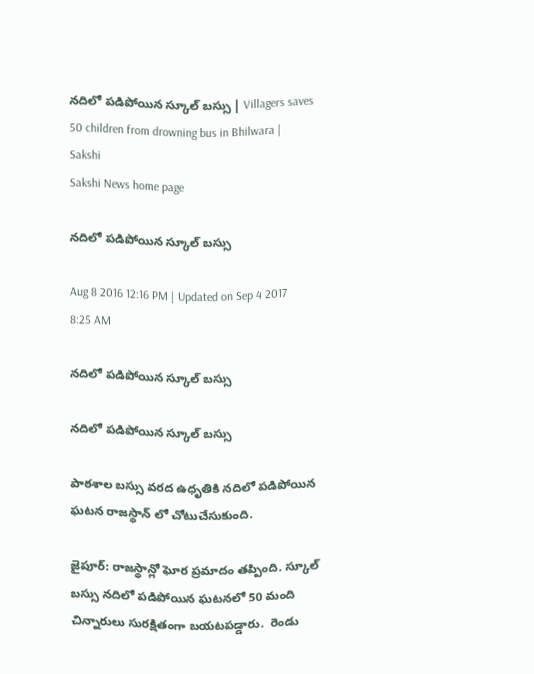నదిలో పడిపోయిన స్కూల్ బస్సు | Villagers saves 50 children from drowning bus in Bhilwara | Sakshi
Sakshi News home page

నదిలో పడిపోయిన స్కూల్ బస్సు

Aug 8 2016 12:16 PM | Updated on Sep 4 2017 8:25 AM

నదిలో పడిపోయిన స్కూల్ బస్సు

నదిలో పడిపోయిన స్కూల్ బస్సు

పాఠశాల బస్సు వరద ఉధృతికి నదిలో పడిపోయిన ఘటన రాజస్థాన్ లో చోటుచేసుకుంది.

జైపూర్: రాజస్థాన్లో ఘోర ప్రమాదం తప్పింది. స్కూల్ బస్సు నదిలో పడిపోయిన ఘటనలో 50 మంది చిన్నారులు సురక్షితంగా బయటపడ్డారు.  రెండు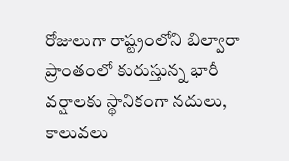రోజులుగా రాష్ట్రంలోని బిల్వారా ప్రాంతంలో కురుస్తున్న భారీ వర్షాలకు స్థానికంగా నదులు, కాలువలు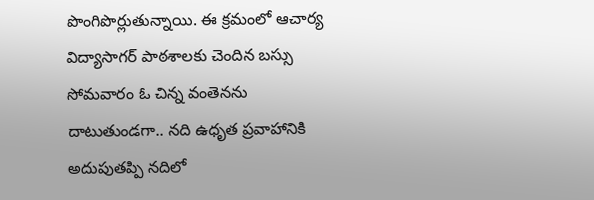పొంగిపొర్లుతున్నాయి. ఈ క్రమంలో ఆచార్య విద్యాసాగర్ పాఠశాలకు చెందిన బస్సు సోమవారం ఓ చిన్న వంతెనను దాటుతుండగా.. నది ఉధృత ప్రవాహానికి అదుపుతప్పి నదిలో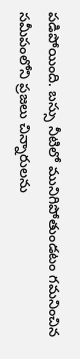పడిపోయింది. బస్సు నీటిలో మునిగిపోతుండటం గమనించిన సమీపంలోని ప్రజలు చిన్నారులను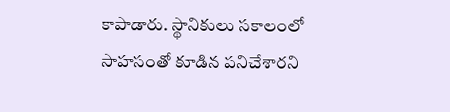కాపాడారు. స్థానికులు సకాలంలో సాహసంతో కూడిన పనిచేశారని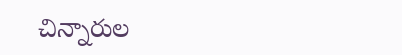చిన్నారుల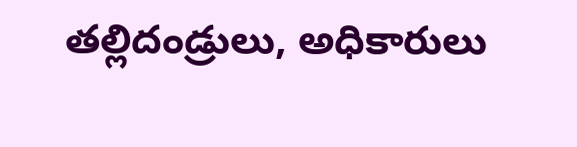తల్లిదండ్రులు, అధికారులు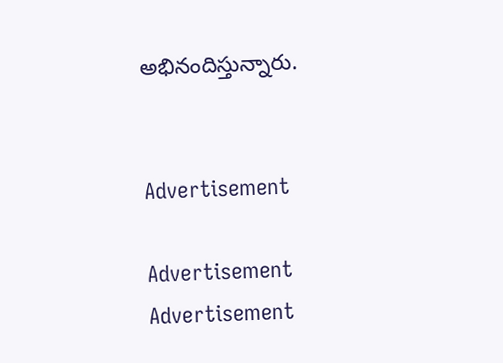అభినందిస్తున్నారు.


Advertisement

Advertisement
Advertisement